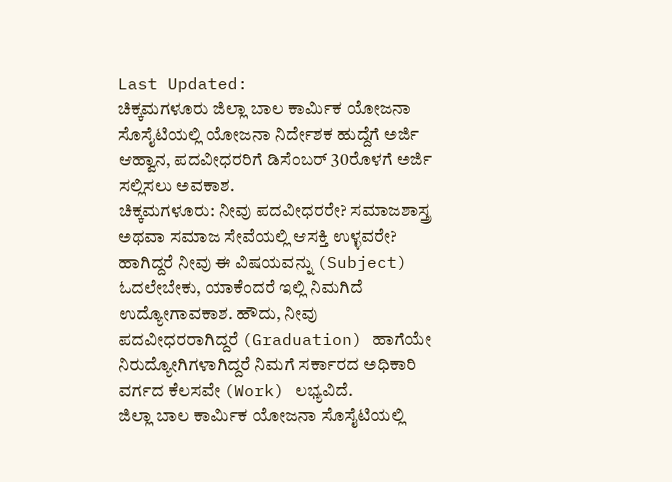Last Updated:
ಚಿಕ್ಕಮಗಳೂರು ಜಿಲ್ಲಾ ಬಾಲ ಕಾರ್ಮಿಕ ಯೋಜನಾ ಸೊಸೈಟಿಯಲ್ಲಿ ಯೋಜನಾ ನಿರ್ದೇಶಕ ಹುದ್ದೆಗೆ ಅರ್ಜಿ ಆಹ್ವಾನ, ಪದವೀಧರರಿಗೆ ಡಿಸೆಂಬರ್ 30ರೊಳಗೆ ಅರ್ಜಿ ಸಲ್ಲಿಸಲು ಅವಕಾಶ.
ಚಿಕ್ಕಮಗಳೂರು: ನೀವು ಪದವೀಧರರೇ? ಸಮಾಜಶಾಸ್ತ್ರ ಅಥವಾ ಸಮಾಜ ಸೇವೆಯಲ್ಲಿ ಆಸಕ್ತಿ ಉಳ್ಳವರೇ? ಹಾಗಿದ್ದರೆ ನೀವು ಈ ವಿಷಯವನ್ನು (Subject) ಓದಲೇಬೇಕು, ಯಾಕೆಂದರೆ ಇಲ್ಲಿ ನಿಮಗಿದೆ ಉದ್ಯೋಗಾವಕಾಶ. ಹೌದು, ನೀವು ಪದವೀಧರರಾಗಿದ್ದರೆ (Graduation) ಹಾಗೆಯೇ ನಿರುದ್ಯೋಗಿಗಳಾಗಿದ್ದರೆ ನಿಮಗೆ ಸರ್ಕಾರದ ಅಧಿಕಾರಿ ವರ್ಗದ ಕೆಲಸವೇ (Work) ಲಭ್ಯವಿದೆ.
ಜಿಲ್ಲಾ ಬಾಲ ಕಾರ್ಮಿಕ ಯೋಜನಾ ಸೊಸೈಟಿಯಲ್ಲಿ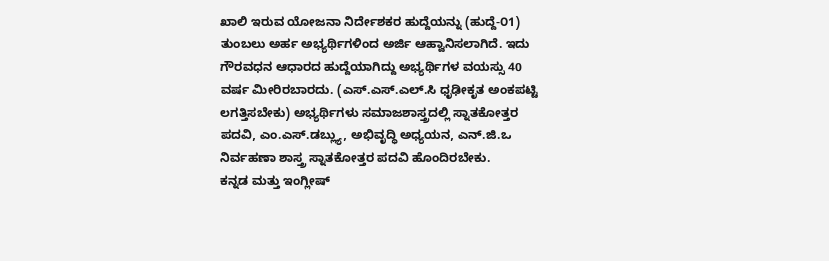ಖಾಲಿ ಇರುವ ಯೋಜನಾ ನಿರ್ದೇಶಕರ ಹುದ್ದೆಯನ್ನು (ಹುದ್ದೆ-೦1) ತುಂಬಲು ಅರ್ಹ ಅಭ್ಯರ್ಥಿಗಳಿಂದ ಅರ್ಜಿ ಆಹ್ವಾನಿಸಲಾಗಿದೆ. ಇದು ಗೌರವಧನ ಆಧಾರದ ಹುದ್ದೆಯಾಗಿದ್ದು ಅಭ್ಯರ್ಥಿಗಳ ವಯಸ್ಸು 40 ವರ್ಷ ಮೀರಿರಬಾರದು. (ಎಸ್.ಎಸ್.ಎಲ್.ಸಿ ಧೃಢೀಕೃತ ಅಂಕಪಟ್ಟಿ ಲಗತ್ತಿಸಬೇಕು) ಅಭ್ಯರ್ಥಿಗಳು ಸಮಾಜಶಾಸ್ತ್ರದಲ್ಲಿ ಸ್ನಾತಕೋತ್ತರ ಪದವಿ, ಎಂ.ಎಸ್.ಡಬ್ಲ್ಯು, ಅಭಿವೃದ್ಧಿ ಅಧ್ಯಯನ, ಎನ್.ಜಿ.ಒ ನಿರ್ವಹಣಾ ಶಾಸ್ತ್ರ ಸ್ನಾತಕೋತ್ತರ ಪದವಿ ಹೊಂದಿರಬೇಕು.
ಕನ್ನಡ ಮತ್ತು ಇಂಗ್ಲೀಷ್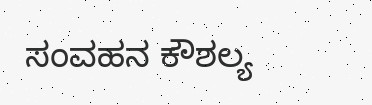ಸಂವಹನ ಕೌಶಲ್ಯ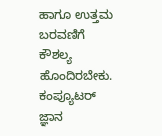ಹಾಗೂ ಉತ್ತಮ ಬರವಣಿಗೆ ಕೌಶಲ್ಯ ಹೊಂದಿರಬೇಕು. ಕಂಪ್ಯೂಟರ್ ಜ್ಞಾನ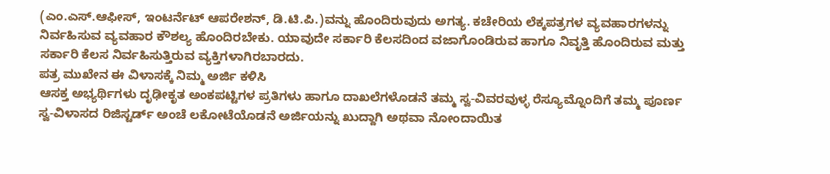(ಎಂ.ಎಸ್.ಆಫೀಸ್, ಇಂಟರ್ನೆಟ್ ಆಪರೇಶನ್, ಡಿ.ಟಿ.ಪಿ.)ವನ್ನು ಹೊಂದಿರುವುದು ಅಗತ್ಯ. ಕಚೇರಿಯ ಲೆಕ್ಕಪತ್ರಗಳ ವ್ಯವಹಾರಗಳನ್ನು ನಿರ್ವಹಿಸುವ ವ್ಯವಹಾರ ಕೌಶಲ್ಯ ಹೊಂದಿರಬೇಕು. ಯಾವುದೇ ಸರ್ಕಾರಿ ಕೆಲಸದಿಂದ ವಜಾಗೊಂಡಿರುವ ಹಾಗೂ ನಿವೃತ್ತಿ ಹೊಂದಿರುವ ಮತ್ತು ಸರ್ಕಾರಿ ಕೆಲಸ ನಿರ್ವಹಿಸುತ್ತಿರುವ ವ್ಯಕ್ತಿಗಳಾಗಿರಬಾರದು.
ಪತ್ರ ಮುಖೇನ ಈ ವಿಳಾಸಕ್ಕೆ ನಿಮ್ಮ ಅರ್ಜಿ ಕಳಿಸಿ
ಆಸಕ್ತ ಅಭ್ಯರ್ಥಿಗಳು ದೃಢೀಕೃತ ಅಂಕಪಟ್ಟಿಗಳ ಪ್ರತಿಗಳು ಹಾಗೂ ದಾಖಲೆಗಳೊಡನೆ ತಮ್ಮ ಸ್ವ-ವಿವರವುಳ್ಳ ರೆಸ್ಯೂಮ್ನೊಂದಿಗೆ ತಮ್ಮ ಪೂರ್ಣ ಸ್ವ-ವಿಳಾಸದ ರಿಜಿಸ್ಟರ್ಡ್ ಅಂಚೆ ಲಕೋಟೆಯೊಡನೆ ಅರ್ಜಿಯನ್ನು ಖುದ್ದಾಗಿ ಅಥವಾ ನೋಂದಾಯಿತ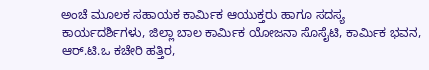ಅಂಚೆ ಮೂಲಕ ಸಹಾಯಕ ಕಾರ್ಮಿಕ ಆಯುಕ್ತರು ಹಾಗೂ ಸದಸ್ಯ ಕಾರ್ಯದರ್ಶಿಗಳು, ಜಿಲ್ಲಾ ಬಾಲ ಕಾರ್ಮಿಕ ಯೋಜನಾ ಸೊಸೈಟಿ, ಕಾರ್ಮಿಕ ಭವನ, ಆರ್.ಟಿ.ಒ ಕಚೇರಿ ಹತ್ತಿರ,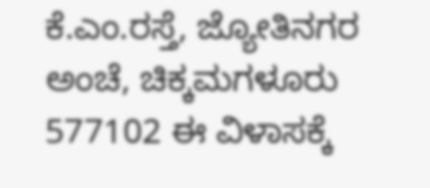ಕೆ.ಎಂ.ರಸ್ತೆ, ಜ್ಯೋತಿನಗರ ಅಂಚೆ, ಚಿಕ್ಕಮಗಳೂರು 577102 ಈ ವಿಳಾಸಕ್ಕೆ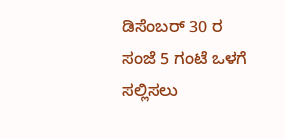ಡಿಸೆಂಬರ್ 30 ರ ಸಂಜೆ 5 ಗಂಟೆ ಒಳಗೆ ಸಲ್ಲಿಸಲು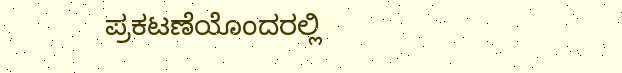ಪ್ರಕಟಣೆಯೊಂದರಲ್ಲಿ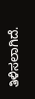ತಿಳಿಸಲಾಗಿದೆ.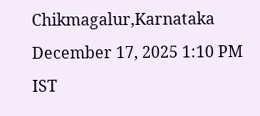Chikmagalur,Karnataka
December 17, 2025 1:10 PM IST